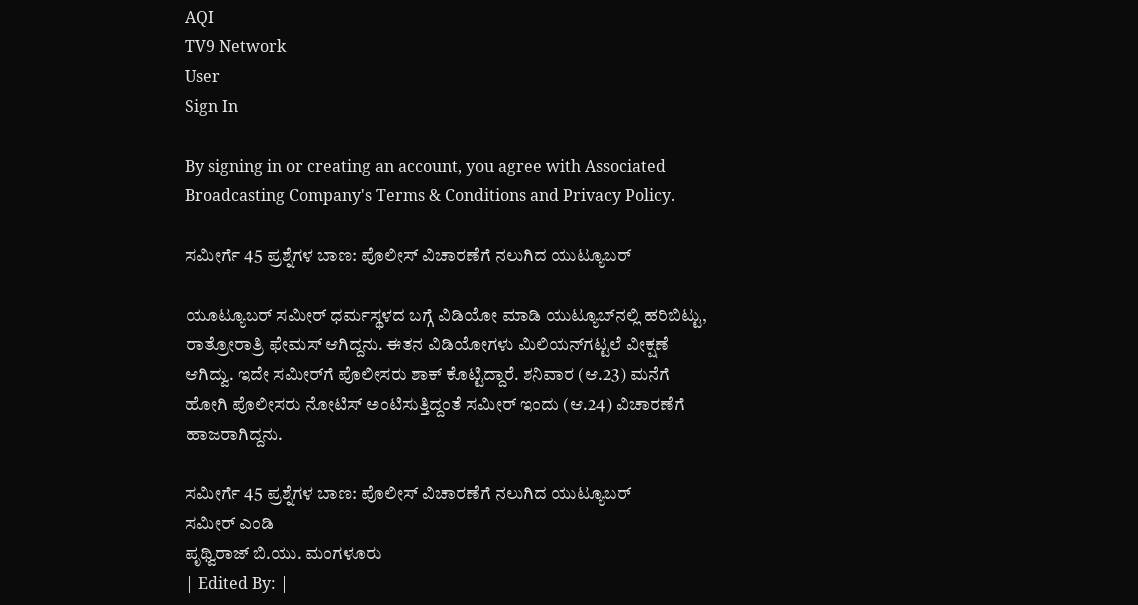AQI
TV9 Network
User
Sign In

By signing in or creating an account, you agree with Associated Broadcasting Company's Terms & Conditions and Privacy Policy.

ಸಮೀರ್ಗೆ 45 ಪ್ರಶ್ನೆಗಳ ಬಾಣ: ಪೊಲೀಸ್ ವಿಚಾರಣೆಗೆ ನಲುಗಿದ ಯುಟ್ಯೂಬರ್

ಯೂಟ್ಯೂಬರ್‌ ಸಮೀರ್‌ ಧರ್ಮಸ್ಥಳದ ಬಗ್ಗೆ ವಿಡಿಯೋ ಮಾಡಿ ಯುಟ್ಯೂಬ್‌ನಲ್ಲಿ ಹರಿಬಿಟ್ಟು, ರಾತ್ರೋರಾತ್ರಿ ಫೇಮಸ್ ಆಗಿದ್ದನು. ಈತನ ವಿಡಿಯೋಗಳು ಮಿಲಿಯನ್‌ಗಟ್ಟಲೆ ವೀಕ್ಷಣೆ ಆಗಿದ್ವು. ಇದೇ ಸಮೀರ್‌ಗೆ ಪೊಲೀಸರು ಶಾಕ್‌ ಕೊಟ್ಟಿದ್ದಾರೆ. ಶನಿವಾರ (ಆ.23) ಮನೆಗೆ ಹೋಗಿ ಪೊಲೀಸರು ನೋಟಿಸ್ ಅಂಟಿಸುತ್ತಿದ್ದಂತೆ ಸಮೀರ್ ಇಂದು (ಆ.24) ವಿಚಾರಣೆಗೆ ಹಾಜರಾಗಿದ್ದನು.

ಸಮೀರ್ಗೆ 45 ಪ್ರಶ್ನೆಗಳ ಬಾಣ: ಪೊಲೀಸ್ ವಿಚಾರಣೆಗೆ ನಲುಗಿದ ಯುಟ್ಯೂಬರ್
ಸಮೀರ್ ಎಂಡಿ
ಪೃಥ್ವಿರಾಜ್ ಬಿ.ಯು. ಮಂಗಳೂರು
| Edited By: |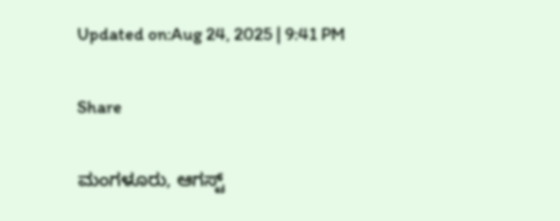Updated on:Aug 24, 2025 | 9:41 PM

Share

ಮಂಗಳೂರು, ಆಗಸ್ಟ್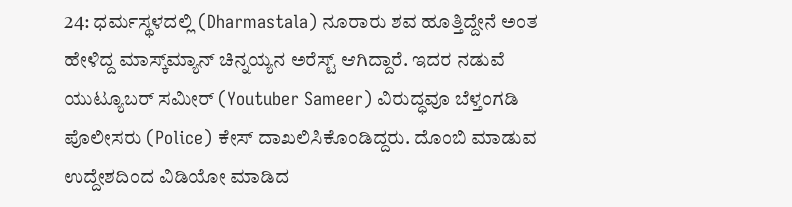24: ಧರ್ಮಸ್ಥಳದಲ್ಲಿ (Dharmastala) ನೂರಾರು ಶವ ಹೂತ್ತಿದ್ದೇನೆ ಅಂತ ಹೇಳಿದ್ದ ಮಾಸ್ಕ್‌ಮ್ಯಾನ್ ಚಿನ್ನಯ್ಯನ ಅರೆಸ್ಟ್ ಆಗಿದ್ದಾರೆ. ಇದರ ನಡುವೆ ಯುಟ್ಯೂಬರ್ ಸಮೀರ್ (Youtuber Sameer) ವಿರುದ್ಧವೂ ಬೆಳ್ತಂಗಡಿ ಪೊಲೀಸರು (Police) ಕೇಸ್‌ ದಾಖಲಿಸಿಕೊಂಡಿದ್ದರು. ದೊಂಬಿ ಮಾಡುವ ಉದ್ದೇಶದಿಂದ ವಿಡಿಯೋ ಮಾಡಿದ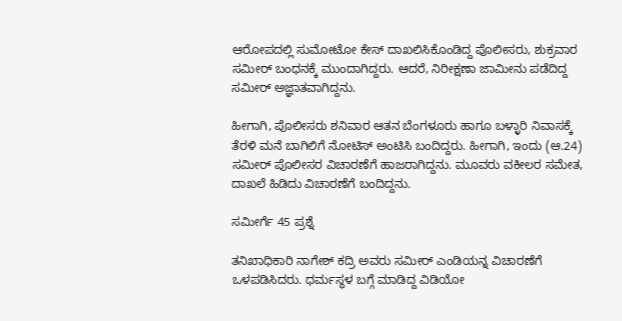ಆರೋಪದಲ್ಲಿ ಸುಮೋಟೋ ಕೇಸ್‌ ದಾಖಲಿಸಿಕೊಂಡಿದ್ದ ಪೊಲೀಸರು, ಶುಕ್ರವಾರ ಸಮೀರ್‌ ಬಂಧನಕ್ಕೆ ಮುಂದಾಗಿದ್ದರು. ಆದರೆ, ನಿರೀಕ್ಷಣಾ ಜಾಮೀನು ಪಡೆದಿದ್ದ ಸಮೀರ್‌ ಅಜ್ಞಾತವಾಗಿದ್ದನು.

ಹೀಗಾಗಿ, ಪೊಲೀಸರು ಶನಿವಾರ ಆತನ ಬೆಂಗಳೂರು ಹಾಗೂ ಬಳ್ಳಾರಿ ನಿವಾಸಕ್ಕೆ ತೆರಳಿ ಮನೆ ಬಾಗಿಲಿಗೆ ನೋಟಿಸ್ ಅಂಟಿಸಿ ಬಂದಿದ್ದರು. ಹೀಗಾಗಿ, ಇಂದು (ಆ.24) ಸಮೀರ್‌ ಪೊಲೀಸರ ವಿಚಾರಣೆಗೆ ಹಾಜರಾಗಿದ್ದನು. ಮೂವರು ವಕೀಲರ ಸಮೇತ, ದಾಖಲೆ ಹಿಡಿದು ವಿಚಾರಣೆಗೆ ಬಂದಿದ್ದನು.

ಸಮೀರ್ಗೆ 45 ಪ್ರಶ್ನೆ

ತನಿಖಾಧಿಕಾರಿ ನಾಗೇಶ್‌ ಕದ್ರಿ ಅವರು ಸಮೀರ್ ಎಂಡಿಯನ್ನ ವಿಚಾರಣೆಗೆ ಒಳಪಡಿಸಿದರು. ಧರ್ಮಸ್ಥಳ ಬಗ್ಗೆ ಮಾಡಿದ್ದ ವಿಡಿಯೋ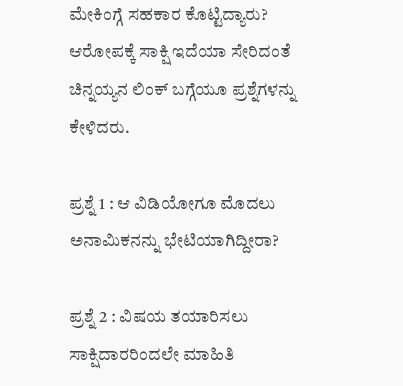ಮೇಕಿಂಗ್ಗೆ ಸಹಕಾರ ಕೊಟ್ಟಿದ್ಯಾರು? ಆರೋಪಕ್ಕೆ ಸಾಕ್ಷಿ ಇದೆಯಾ ಸೇರಿದಂತೆ ಚಿನ್ನಯ್ಯನ ಲಿಂಕ್ ಬಗ್ಗೆಯೂ ಪ್ರಶ್ನೆಗಳನ್ನು ಕೇಳಿದರು.

ಪ್ರಶ್ನೆ 1 : ಆ ವಿಡಿಯೋಗೂ ಮೊದಲು ಅನಾಮಿಕನನ್ನು ಭೇಟಿಯಾಗಿದ್ದೀರಾ?

ಪ್ರಶ್ನೆ 2 : ವಿಷಯ ತಯಾರಿಸಲು ಸಾಕ್ಷಿದಾರರಿಂದಲೇ ಮಾಹಿತಿ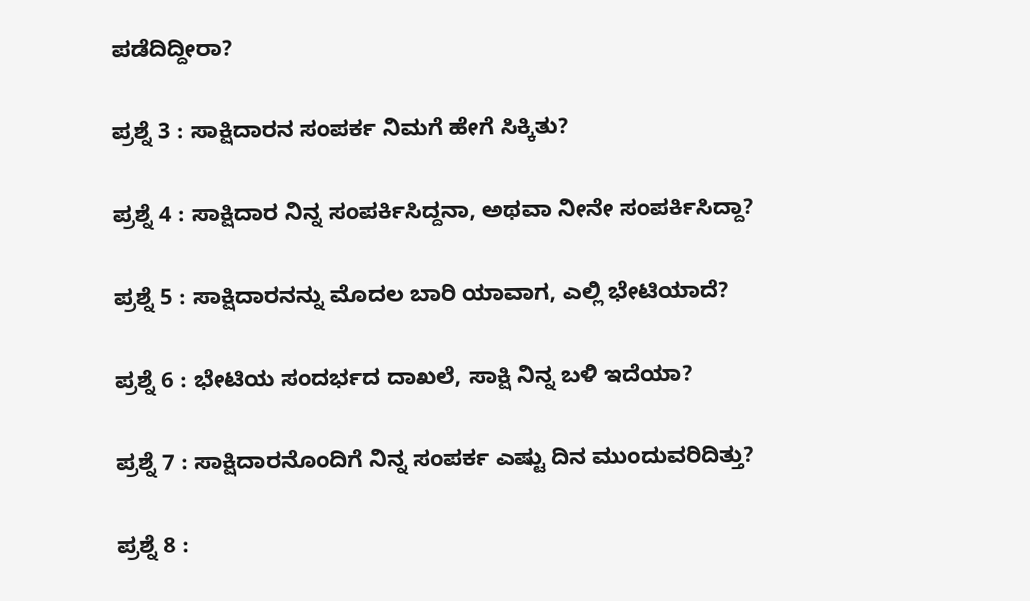ಪಡೆದಿದ್ದೀರಾ?

ಪ್ರಶ್ನೆ 3 : ಸಾಕ್ಷಿದಾರನ ಸಂಪರ್ಕ ನಿಮಗೆ ಹೇಗೆ ಸಿಕ್ಕಿತು?

ಪ್ರಶ್ನೆ 4 : ಸಾಕ್ಷಿದಾರ ನಿನ್ನ ಸಂಪರ್ಕಿಸಿದ್ದನಾ, ಅಥವಾ ನೀನೇ ಸಂಪರ್ಕಿಸಿದ್ದಾ?

ಪ್ರಶ್ನೆ 5 : ಸಾಕ್ಷಿದಾರನನ್ನು ಮೊದಲ ಬಾರಿ ಯಾವಾಗ, ಎಲ್ಲಿ ಭೇಟಿಯಾದೆ?

ಪ್ರಶ್ನೆ 6 : ಭೇಟಿಯ ಸಂದರ್ಭದ ದಾಖಲೆ, ಸಾಕ್ಷಿ ನಿನ್ನ ಬಳಿ ಇದೆಯಾ?

ಪ್ರಶ್ನೆ 7 : ಸಾಕ್ಷಿದಾರನೊಂದಿಗೆ ನಿನ್ನ ಸಂಪರ್ಕ ಎಷ್ಟು ದಿನ ಮುಂದುವರಿದಿತ್ತು?

ಪ್ರಶ್ನೆ 8 :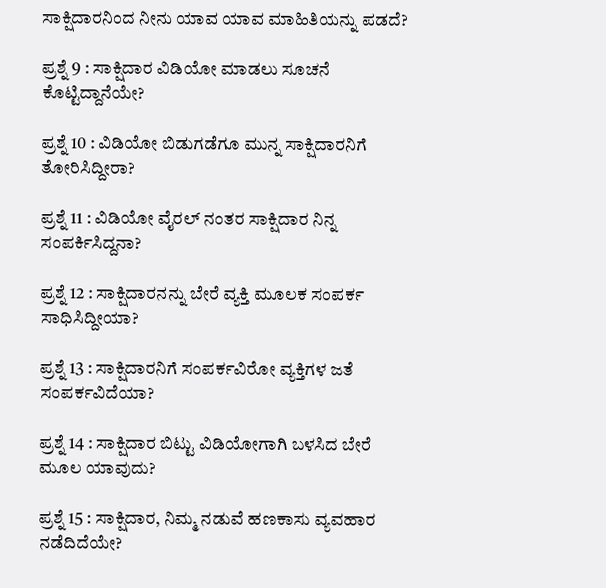ಸಾಕ್ಷಿದಾರನಿಂದ ನೀನು ಯಾವ ಯಾವ ಮಾಹಿತಿಯನ್ನು ಪಡದೆ?

ಪ್ರಶ್ನೆ 9 : ಸಾಕ್ಷಿದಾರ ವಿಡಿಯೋ ಮಾಡಲು ಸೂಚನೆ ಕೊಟ್ಟಿದ್ದಾನೆಯೇ?

ಪ್ರಶ್ನೆ 10 : ವಿಡಿಯೋ ಬಿಡುಗಡೆಗೂ ಮುನ್ನ ಸಾಕ್ಷಿದಾರನಿಗೆ ತೋರಿಸಿದ್ದೀರಾ?

ಪ್ರಶ್ನೆ 11 : ವಿಡಿಯೋ ವೈರಲ್ ನಂತರ ಸಾಕ್ಷಿದಾರ ನಿನ್ನ ಸಂಪರ್ಕಿಸಿದ್ದನಾ?

ಪ್ರಶ್ನೆ 12 : ಸಾಕ್ಷಿದಾರನನ್ನು ಬೇರೆ ವ್ಯಕ್ತಿ ಮೂಲಕ ಸಂಪರ್ಕ ಸಾಧಿಸಿದ್ದೀಯಾ?

ಪ್ರಶ್ನೆ 13 : ಸಾಕ್ಷಿದಾರನಿಗೆ ಸಂಪರ್ಕವಿರೋ ವ್ಯಕ್ತಿಗಳ ಜತೆ ಸಂಪರ್ಕವಿದೆಯಾ?

ಪ್ರಶ್ನೆ 14 : ಸಾಕ್ಷಿದಾರ ಬಿಟ್ಟು ವಿಡಿಯೋಗಾಗಿ ಬಳಸಿದ ಬೇರೆ ಮೂಲ ಯಾವುದು?

ಪ್ರಶ್ನೆ 15 : ಸಾಕ್ಷಿದಾರ, ನಿಮ್ಮ ನಡುವೆ ಹಣಕಾಸು ವ್ಯವಹಾರ ನಡೆದಿದೆಯೇ?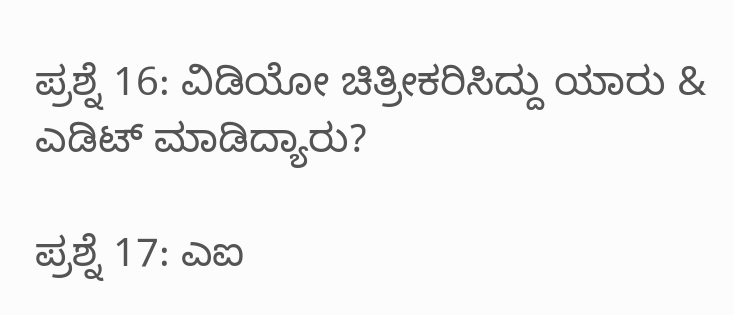ಪ್ರಶ್ನೆ 16: ವಿಡಿಯೋ ಚಿತ್ರೀಕರಿಸಿದ್ದು ಯಾರು & ಎಡಿಟ್‌ ಮಾಡಿದ್ಯಾರು?

ಪ್ರಶ್ನೆ 17: ಎಐ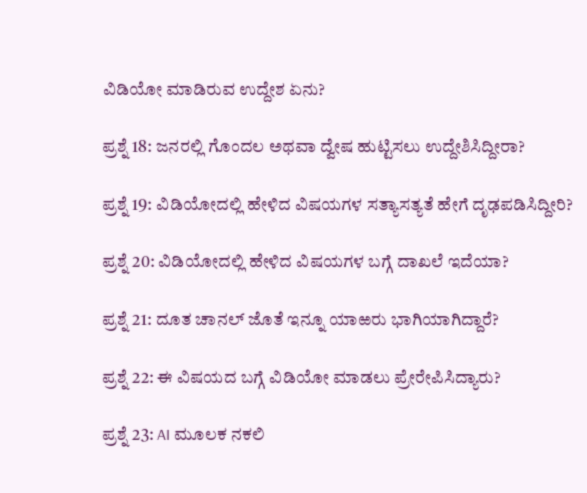ವಿಡಿಯೋ ಮಾಡಿರುವ ಉದ್ದೇಶ ಏನು?

ಪ್ರಶ್ನೆ 18: ಜನರಲ್ಲಿ ಗೊಂದಲ ಅಥವಾ ದ್ವೇಷ ಹುಟ್ಟಿಸಲು ಉದ್ದೇಶಿಸಿದ್ದೀರಾ?

ಪ್ರಶ್ನೆ 19: ವಿಡಿಯೋದಲ್ಲಿ ಹೇಳಿದ ವಿಷಯಗಳ ಸತ್ಯಾಸತ್ಯತೆ ಹೇಗೆ ದೃಢಪಡಿಸಿದ್ದೀರಿ?

ಪ್ರಶ್ನೆ 20: ವಿಡಿಯೋದಲ್ಲಿ ಹೇಳಿದ ವಿಷಯಗಳ ಬಗ್ಗೆ ದಾಖಲೆ ಇದೆಯಾ?

ಪ್ರಶ್ನೆ 21: ದೂತ ಚಾನಲ್‌ ಜೊತೆ ಇನ್ನೂ ಯಾಱರು ಭಾಗಿಯಾಗಿದ್ದಾರೆ?

ಪ್ರಶ್ನೆ 22: ಈ ವಿಷಯದ ಬಗ್ಗೆ ವಿಡಿಯೋ ಮಾಡಲು ಪ್ರೇರೇಪಿಸಿದ್ಯಾರು?

ಪ್ರಶ್ನೆ 23: AI ಮೂಲಕ ನಕಲಿ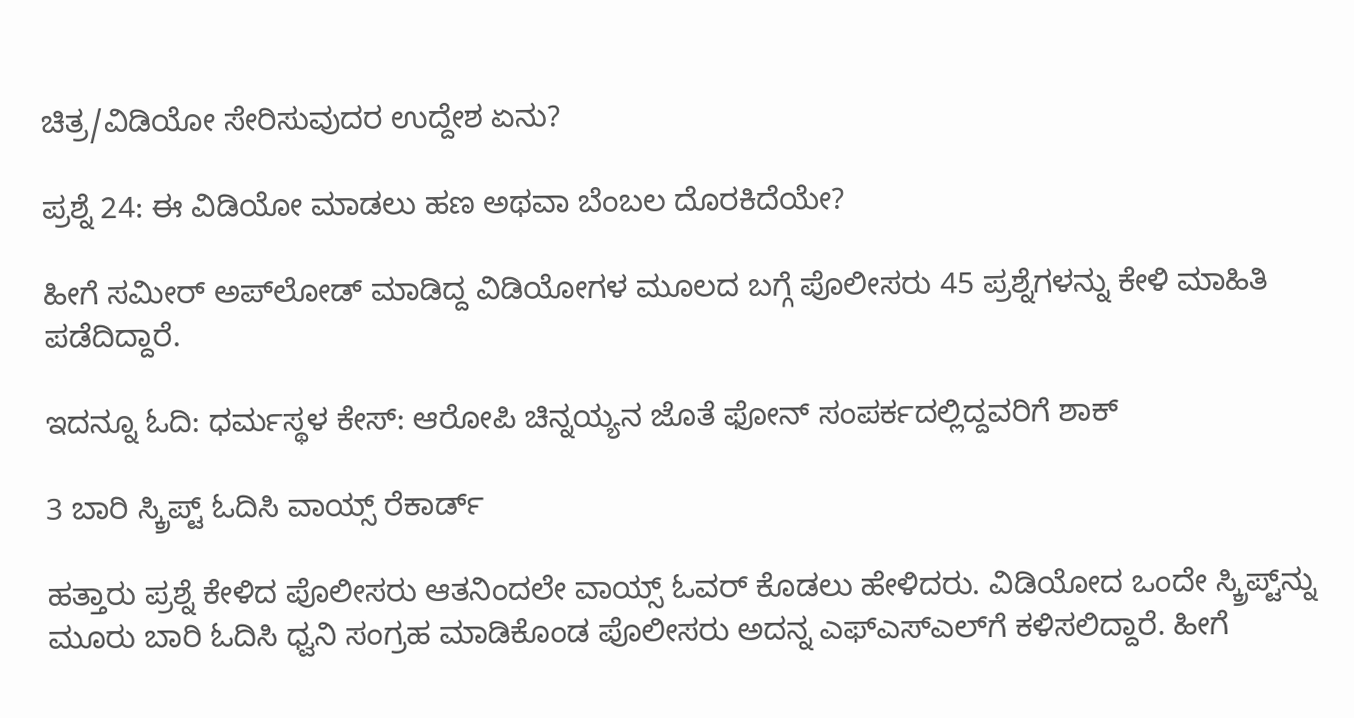ಚಿತ್ರ/ವಿಡಿಯೋ ಸೇರಿಸುವುದರ ಉದ್ದೇಶ ಏನು?

ಪ್ರಶ್ನೆ 24: ಈ ವಿಡಿಯೋ ಮಾಡಲು ಹಣ ಅಥವಾ ಬೆಂಬಲ ದೊರಕಿದೆಯೇ?

ಹೀಗೆ ಸಮೀರ್‌ ಅಪ್‌ಲೋಡ್‌ ಮಾಡಿದ್ದ ವಿಡಿಯೋಗಳ ಮೂಲದ ಬಗ್ಗೆ ಪೊಲೀಸರು 45 ಪ್ರಶ್ನೆಗಳನ್ನು ಕೇಳಿ ಮಾಹಿತಿ ಪಡೆದಿದ್ದಾರೆ.

ಇದನ್ನೂ ಓದಿ: ಧರ್ಮಸ್ಥಳ ಕೇಸ್: ಆರೋಪಿ ಚಿನ್ನಯ್ಯನ ಜೊತೆ ಫೋನ್ ಸಂಪರ್ಕದಲ್ಲಿದ್ದವರಿಗೆ ಶಾಕ್

3 ಬಾರಿ ಸ್ಕ್ರಿಪ್ಟ್ ಓದಿಸಿ ವಾಯ್ಸ್ ರೆಕಾರ್ಡ್

ಹತ್ತಾರು ಪ್ರಶ್ನೆ ಕೇಳಿದ ಪೊಲೀಸರು ಆತನಿಂದಲೇ ವಾಯ್ಸ್‌ ಓವರ್‌ ಕೊಡಲು ಹೇಳಿದರು. ವಿಡಿಯೋದ ಒಂದೇ ಸ್ಕ್ರಿಪ್ಟ್‌ನ್ನು ಮೂರು ಬಾರಿ ಓದಿಸಿ ಧ್ವನಿ ಸಂಗ್ರಹ ಮಾಡಿಕೊಂಡ ಪೊಲೀಸರು ಅದನ್ನ ಎಫ್ಎಸ್‌ಎಲ್‌ಗೆ ಕಳಿಸಲಿದ್ದಾರೆ. ಹೀಗೆ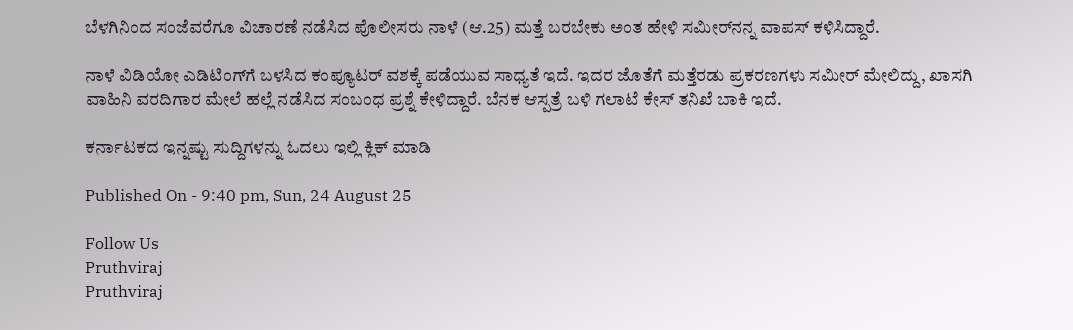ಬೆಳಗಿನಿಂದ ಸಂಜೆವರೆಗೂ ವಿಚಾರಣೆ ನಡೆಸಿದ ಪೊಲೀಸರು ನಾಳೆ (ಆ.25) ಮತ್ತೆ ಬರಬೇಕು ಅಂತ ಹೇಳಿ ಸಮೀರ್‌ನನ್ನ ವಾಪಸ್‌ ಕಳಿಸಿದ್ದಾರೆ.

ನಾಳೆ ವಿಡಿಯೋ ಎಡಿಟಿಂಗ್‌ಗೆ ಬಳಸಿದ ಕಂಪ್ಯೂಟರ್ ವಶಕ್ಕೆ ಪಡೆಯುವ ಸಾಧ್ಯತೆ ಇದೆ. ಇದರ ಜೊತೆಗೆ ಮತ್ತೆರಡು ಪ್ರಕರಣಗಳು ಸಮೀರ್ ಮೇಲಿದ್ದು, ಖಾಸಗಿ ವಾಹಿನಿ ವರದಿಗಾರ ಮೇಲೆ ಹಲ್ಲೆ ನಡೆಸಿದ ಸಂಬಂಧ ಪ್ರಶ್ನೆ ಕೇಳಿದ್ದಾರೆ. ಬೆನಕ ಆಸ್ಪತ್ರೆ ಬಳಿ ಗಲಾಟೆ ಕೇಸ್ ತನಿಖೆ ಬಾಕಿ ಇದೆ.

ಕರ್ನಾಟಕದ ಇನ್ನಷ್ಟು ಸುದ್ದಿಗಳನ್ನು ಓದಲು ಇಲ್ಲಿ ಕ್ಲಿಕ್ ಮಾಡಿ

Published On - 9:40 pm, Sun, 24 August 25

Follow Us
Pruthviraj
Pruthviraj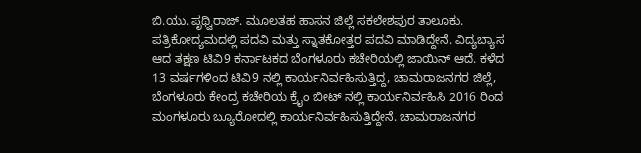ಬಿ.ಯು.ಪೃಥ್ವಿರಾಜ್. ಮೂಲತಹ ಹಾಸನ ಜಿಲ್ಲೆ ಸಕಲೇಶಪುರ ತಾಲೂಕು. ಪತ್ರಿಕೋದ್ಯಮದಲ್ಲಿ ಪದವಿ ಮತ್ತು ಸ್ನಾತಕೋತ್ತರ ಪದವಿ ಮಾಡಿದ್ದೇನೆ. ವಿದ್ಯಬ್ಯಾಸ ಆದ ತಕ್ಷಣ ಟಿವಿ9 ಕರ್ನಾಟಕದ ಬೆಂಗಳೂರು ಕಚೇರಿಯಲ್ಲಿ ಜಾಯಿನ್ ಆದೆ. ಕಳೆದ 13 ವರ್ಷಗಳಿಂದ ಟಿವಿ9 ನಲ್ಲಿ ಕಾರ್ಯನಿರ್ವಹಿಸುತ್ತಿದ್ದ, ಚಾಮರಾಜನಗರ ಜಿಲ್ಲೆ, ಬೆಂಗಳೂರು ಕೇಂದ್ರ ಕಚೇರಿಯ ಕ್ರೈಂ ಬೀಟ್ ನಲ್ಲಿ ಕಾರ್ಯನಿರ್ವಹಿಸಿ 2016 ರಿಂದ ಮಂಗಳೂರು ಬ್ಯೂರೋದಲ್ಲಿ ಕಾರ್ಯನಿರ್ವಹಿಸುತ್ತಿದ್ದೇನೆ. ಚಾಮರಾಜನಗರ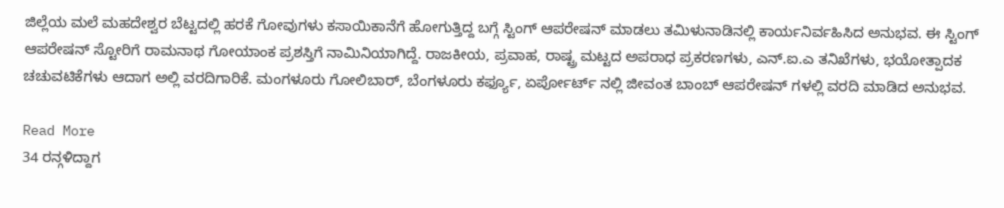ಜಿಲ್ಲೆಯ ಮಲೆ ಮಹದೇಶ್ವರ ಬೆಟ್ಟದಲ್ಲಿ ಹರಕೆ ಗೋವುಗಳು ಕಸಾಯಿಕಾನೆಗೆ ಹೋಗುತ್ತಿದ್ದ ಬಗ್ಗೆ ಸ್ಟಿಂಗ್ ಆಪರೇಷನ್ ಮಾಡಲು ತಮಿಳುನಾಡಿನಲ್ಲಿ ಕಾರ್ಯನಿರ್ವಹಿಸಿದ ಅನುಭವ. ಈ ಸ್ಟಿಂಗ್ ಆಪರೇಷನ್ ಸ್ಟೋರಿಗೆ ರಾಮನಾಥ ಗೋಯಾಂಕ ಪ್ರಶಸ್ತಿಗೆ ನಾಮಿನಿಯಾಗಿದ್ದೆ. ರಾಜಕೀಯ, ಪ್ರವಾಹ, ರಾಷ್ಟ್ರ ಮಟ್ಟದ ಅಪರಾಧ ಪ್ರಕರಣಗಳು, ಎನ್.ಐ.ಎ ತನಿಖೆಗಳು, ಭಯೋತ್ಪಾದಕ ಚಚುವಟಿಕೆಗಳು ಆದಾಗ ಅಲ್ಲಿ ವರದಿಗಾರಿಕೆ. ಮಂಗಳೂರು ಗೋಲಿಬಾರ್, ಬೆಂಗಳೂರು ಕರ್ಫ್ಯೂ, ಏರ್ಪೋರ್ಟ್ ನಲ್ಲಿ ಜೀವಂತ ಬಾಂಬ್ ಆಪರೇಷನ್ ಗಳಲ್ಲಿ ವರದಿ ಮಾಡಿದ ಅನುಭವ.

Read More
34 ರನ್ಗಳಿದ್ದಾಗ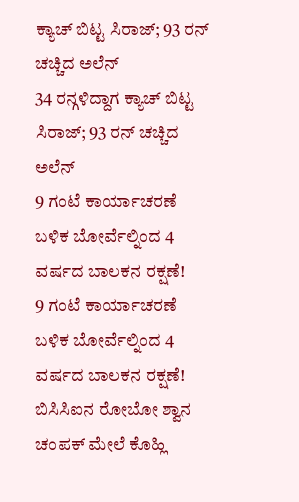ಕ್ಯಾಚ್ ಬಿಟ್ಟ ಸಿರಾಜ್; 93 ರನ್ ಚಚ್ಚಿದ ಅಲೆನ್
34 ರನ್ಗಳಿದ್ದಾಗ ಕ್ಯಾಚ್ ಬಿಟ್ಟ ಸಿರಾಜ್; 93 ರನ್ ಚಚ್ಚಿದ ಅಲೆನ್
9 ಗಂಟೆ ಕಾರ್ಯಾಚರಣೆ ಬಳಿಕ ಬೋರ್ವೆಲ್ನಿಂದ 4 ವರ್ಷದ ಬಾಲಕನ ರಕ್ಷಣೆ!
9 ಗಂಟೆ ಕಾರ್ಯಾಚರಣೆ ಬಳಿಕ ಬೋರ್ವೆಲ್ನಿಂದ 4 ವರ್ಷದ ಬಾಲಕನ ರಕ್ಷಣೆ!
ಬಿಸಿಸಿಐನ ರೋಬೋ ಶ್ವಾನ ಚಂಪಕ್ ಮೇಲೆ ಕೊಹ್ಲಿ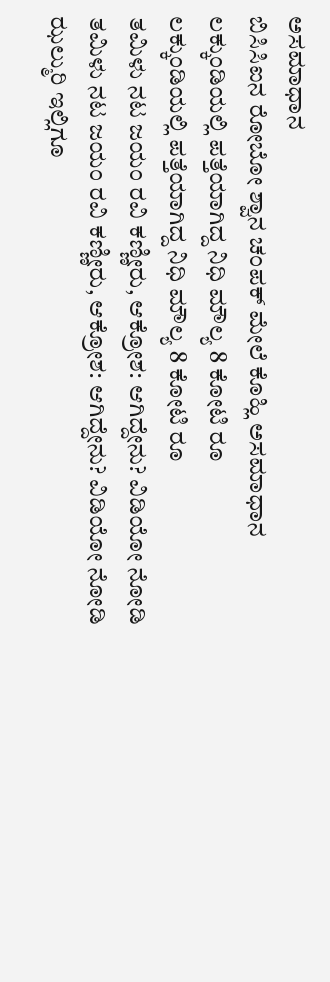ಅಸಮಾಧಾನ
ಬಿಸಿಸಿಐನ ರೋಬೋ ಶ್ವಾನ ಚಂಪಕ್ ಮೇಲೆ ಕೊಹ್ಲಿ ಅಸಮಾಧಾನ
ಲಕ್ಕುಂಡಿಯಲ್ಲಿ ಪತ್ತೆಯಾಗಿದ್ದ ನಿಧಿ ಮೌಲ್ಯ 8 ಕೋಟಿ ರೂ
ಲಕ್ಕುಂಡಿಯಲ್ಲಿ ಪತ್ತೆಯಾಗಿದ್ದ ನಿಧಿ ಮೌಲ್ಯ 8 ಕೋಟಿ ರೂ
ತಮಿಳು ನಟ ಜಯಂ ರವಿ ಕಣ್ಣೀರು, ಆಕ್ರೋಶ: ಆಗಿದ್ದೇನು? ವಿಡಿಯೋ ನೋಡಿ
ತಮಿಳು ನಟ ಜಯಂ ರವಿ ಕಣ್ಣೀರು, ಆಕ್ರೋಶ: ಆಗಿದ್ದೇನು? ವಿಡಿಯೋ ನೋಡಿ
ಝಲ್ಮುರಿ ಇಲ್ಲಿಗೂ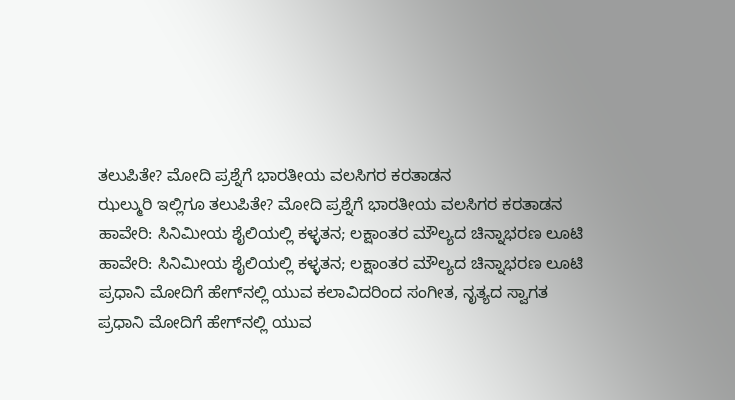ತಲುಪಿತೇ? ಮೋದಿ ಪ್ರಶ್ನೆಗೆ ಭಾರತೀಯ ವಲಸಿಗರ ಕರತಾಡನ
ಝಲ್ಮುರಿ ಇಲ್ಲಿಗೂ ತಲುಪಿತೇ? ಮೋದಿ ಪ್ರಶ್ನೆಗೆ ಭಾರತೀಯ ವಲಸಿಗರ ಕರತಾಡನ
ಹಾವೇರಿ: ಸಿನಿಮೀಯ ಶೈಲಿಯಲ್ಲಿ ಕಳ್ಳತನ; ಲಕ್ಷಾಂತರ ಮೌಲ್ಯದ ಚಿನ್ನಾಭರಣ ಲೂಟಿ
ಹಾವೇರಿ: ಸಿನಿಮೀಯ ಶೈಲಿಯಲ್ಲಿ ಕಳ್ಳತನ; ಲಕ್ಷಾಂತರ ಮೌಲ್ಯದ ಚಿನ್ನಾಭರಣ ಲೂಟಿ
ಪ್ರಧಾನಿ ಮೋದಿಗೆ ಹೇಗ್‌ನಲ್ಲಿ ಯುವ ಕಲಾವಿದರಿಂದ ಸಂಗೀತ, ನೃತ್ಯದ ಸ್ವಾಗತ
ಪ್ರಧಾನಿ ಮೋದಿಗೆ ಹೇಗ್‌ನಲ್ಲಿ ಯುವ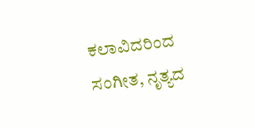ಕಲಾವಿದರಿಂದ ಸಂಗೀತ, ನೃತ್ಯದ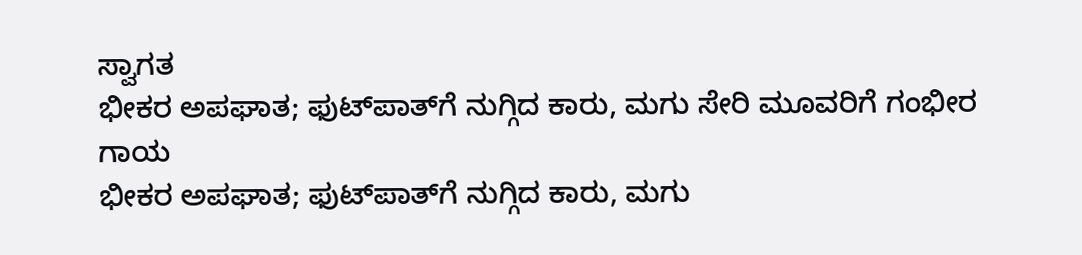ಸ್ವಾಗತ
ಭೀಕರ ಅಪಘಾತ; ಫುಟ್‌ಪಾತ್‌ಗೆ ನುಗ್ಗಿದ ಕಾರು, ಮಗು ಸೇರಿ ಮೂವರಿಗೆ ಗಂಭೀರ ಗಾಯ
ಭೀಕರ ಅಪಘಾತ; ಫುಟ್‌ಪಾತ್‌ಗೆ ನುಗ್ಗಿದ ಕಾರು, ಮಗು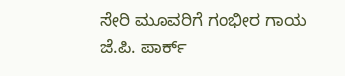ಸೇರಿ ಮೂವರಿಗೆ ಗಂಭೀರ ಗಾಯ
ಜೆ.ಪಿ. ಪಾರ್ಕ್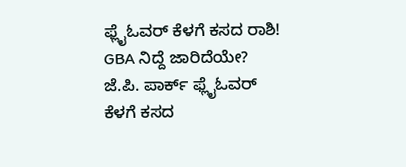ಫ್ಲೈಓವರ್ ಕೆಳಗೆ ಕಸದ ರಾಶಿ! GBA ನಿದ್ದೆ ಜಾರಿದೆಯೇ?
ಜೆ.ಪಿ. ಪಾರ್ಕ್ ಫ್ಲೈಓವರ್ ಕೆಳಗೆ ಕಸದ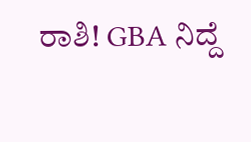ರಾಶಿ! GBA ನಿದ್ದೆ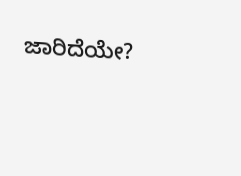ಜಾರಿದೆಯೇ?